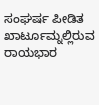ಸಂಘರ್ಷ ಪೀಡಿತ ಖಾರ್ಟೂಮ್ನಲ್ಲಿರುವ ರಾಯಭಾರ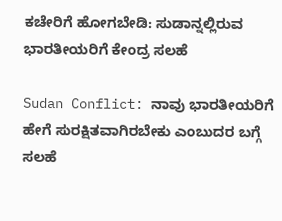ಕಚೇರಿಗೆ ಹೋಗಬೇಡಿ: ಸುಡಾನ್ನಲ್ಲಿರುವ ಭಾರತೀಯರಿಗೆ ಕೇಂದ್ರ ಸಲಹೆ

Sudan Conflict: ನಾವು ಭಾರತೀಯರಿಗೆ ಹೇಗೆ ಸುರಕ್ಷಿತವಾಗಿರಬೇಕು ಎಂಬುದರ ಬಗ್ಗೆ ಸಲಹೆ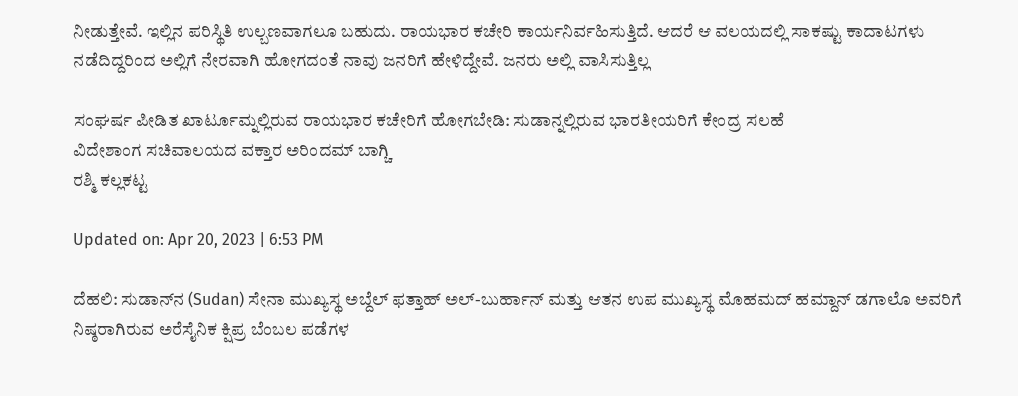ನೀಡುತ್ತೇವೆ. ಇಲ್ಲಿನ ಪರಿಸ್ಥಿತಿ ಉಲ್ಬಣವಾಗಲೂ ಬಹುದು. ರಾಯಭಾರ ಕಚೇರಿ ಕಾರ್ಯನಿರ್ವಹಿಸುತ್ತಿದೆ. ಆದರೆ ಆ ವಲಯದಲ್ಲಿ ಸಾಕಷ್ಟು ಕಾದಾಟಗಳು ನಡೆದಿದ್ದರಿಂದ ಅಲ್ಲಿಗೆ ನೇರವಾಗಿ ಹೋಗದಂತೆ ನಾವು ಜನರಿಗೆ ಹೇಳಿದ್ದೇವೆ. ಜನರು ಅಲ್ಲಿ ವಾಸಿಸುತ್ತಿಲ್ಲ

ಸಂಘರ್ಷ ಪೀಡಿತ ಖಾರ್ಟೂಮ್ನಲ್ಲಿರುವ ರಾಯಭಾರ ಕಚೇರಿಗೆ ಹೋಗಬೇಡಿ: ಸುಡಾನ್ನಲ್ಲಿರುವ ಭಾರತೀಯರಿಗೆ ಕೇಂದ್ರ ಸಲಹೆ
ವಿದೇಶಾಂಗ ಸಚಿವಾಲಯದ ವಕ್ತಾರ ಅರಿಂದಮ್ ಬಾಗ್ಚಿ
ರಶ್ಮಿ ಕಲ್ಲಕಟ್ಟ

Updated on: Apr 20, 2023 | 6:53 PM

ದೆಹಲಿ: ಸುಡಾನ್‌ನ (Sudan) ಸೇನಾ ಮುಖ್ಯಸ್ಥ ಅಬ್ದೆಲ್ ಫತ್ತಾಹ್ ಅಲ್-ಬುರ್ಹಾನ್ ಮತ್ತು ಆತನ ಉಪ ಮುಖ್ಯಸ್ಥ ಮೊಹಮದ್ ಹಮ್ದಾನ್ ಡಗಾಲೊ ಅವರಿಗೆ ನಿಷ್ಠರಾಗಿರುವ ಅರೆಸೈನಿಕ ಕ್ಷಿಪ್ರ ಬೆಂಬಲ ಪಡೆಗಳ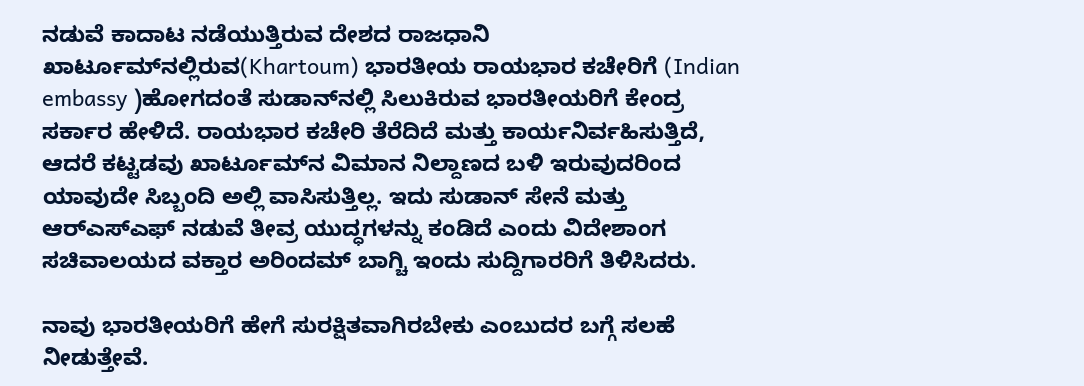ನಡುವೆ ಕಾದಾಟ ನಡೆಯುತ್ತಿರುವ ದೇಶದ ರಾಜಧಾನಿ ಖಾರ್ಟೂಮ್‌ನಲ್ಲಿರುವ(Khartoum) ಭಾರತೀಯ ರಾಯಭಾರ ಕಚೇರಿಗೆ (Indian embassy )ಹೋಗದಂತೆ ಸುಡಾನ್‌ನಲ್ಲಿ ಸಿಲುಕಿರುವ ಭಾರತೀಯರಿಗೆ ಕೇಂದ್ರ ಸರ್ಕಾರ ಹೇಳಿದೆ. ರಾಯಭಾರ ಕಚೇರಿ ತೆರೆದಿದೆ ಮತ್ತು ಕಾರ್ಯನಿರ್ವಹಿಸುತ್ತಿದೆ, ಆದರೆ ಕಟ್ಟಡವು ಖಾರ್ಟೂಮ್‌ನ ವಿಮಾನ ನಿಲ್ದಾಣದ ಬಳಿ ಇರುವುದರಿಂದ ಯಾವುದೇ ಸಿಬ್ಬಂದಿ ಅಲ್ಲಿ ವಾಸಿಸುತ್ತಿಲ್ಲ. ಇದು ಸುಡಾನ್ ಸೇನೆ ಮತ್ತು ಆರ್‌ಎಸ್‌ಎಫ್ ನಡುವೆ ತೀವ್ರ ಯುದ್ಧಗಳನ್ನು ಕಂಡಿದೆ ಎಂದು ವಿದೇಶಾಂಗ ಸಚಿವಾಲಯದ ವಕ್ತಾರ ಅರಿಂದಮ್ ಬಾಗ್ಚಿ ಇಂದು ಸುದ್ದಿಗಾರರಿಗೆ ತಿಳಿಸಿದರು.

ನಾವು ಭಾರತೀಯರಿಗೆ ಹೇಗೆ ಸುರಕ್ಷಿತವಾಗಿರಬೇಕು ಎಂಬುದರ ಬಗ್ಗೆ ಸಲಹೆ ನೀಡುತ್ತೇವೆ.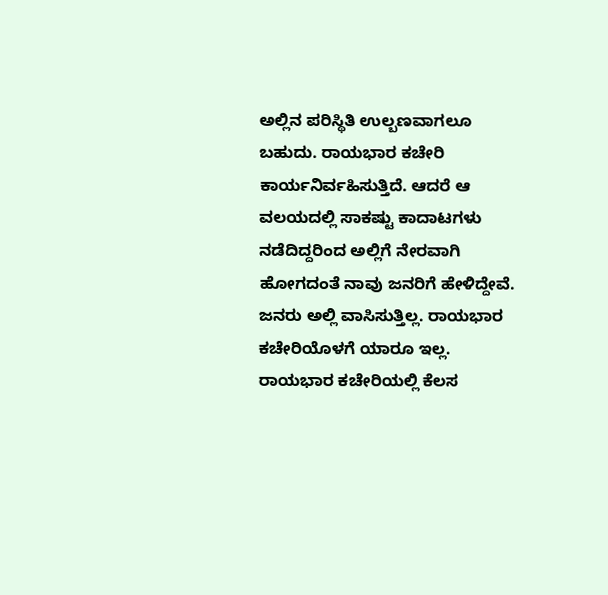ಅಲ್ಲಿನ ಪರಿಸ್ಥಿತಿ ಉಲ್ಬಣವಾಗಲೂ ಬಹುದು. ರಾಯಭಾರ ಕಚೇರಿ ಕಾರ್ಯನಿರ್ವಹಿಸುತ್ತಿದೆ. ಆದರೆ ಆ ವಲಯದಲ್ಲಿ ಸಾಕಷ್ಟು ಕಾದಾಟಗಳು ನಡೆದಿದ್ದರಿಂದ ಅಲ್ಲಿಗೆ ನೇರವಾಗಿ ಹೋಗದಂತೆ ನಾವು ಜನರಿಗೆ ಹೇಳಿದ್ದೇವೆ. ಜನರು ಅಲ್ಲಿ ವಾಸಿಸುತ್ತಿಲ್ಲ. ರಾಯಭಾರ ಕಚೇರಿಯೊಳಗೆ ಯಾರೂ ಇಲ್ಲ. ರಾಯಭಾರ ಕಚೇರಿಯಲ್ಲಿ ಕೆಲಸ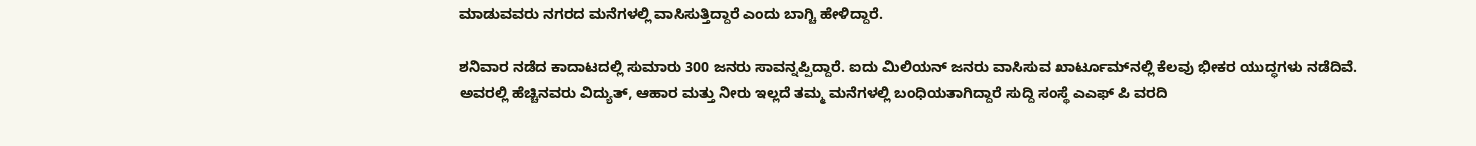ಮಾಡುವವರು ನಗರದ ಮನೆಗಳಲ್ಲಿ ವಾಸಿಸುತ್ತಿದ್ದಾರೆ ಎಂದು ಬಾಗ್ಚಿ ಹೇಳಿದ್ದಾರೆ.

ಶನಿವಾರ ನಡೆದ ಕಾದಾಟದಲ್ಲಿ ಸುಮಾರು 300 ಜನರು ಸಾವನ್ನಪ್ಪಿದ್ದಾರೆ. ಐದು ಮಿಲಿಯನ್ ಜನರು ವಾಸಿಸುವ ಖಾರ್ಟೂಮ್‌ನಲ್ಲಿ ಕೆಲವು ಭೀಕರ ಯುದ್ಧಗಳು ನಡೆದಿವೆ. ಅವರಲ್ಲಿ ಹೆಚ್ಚಿನವರು ವಿದ್ಯುತ್, ಆಹಾರ ಮತ್ತು ನೀರು ಇಲ್ಲದೆ ತಮ್ಮ ಮನೆಗಳಲ್ಲಿ ಬಂಧಿಯತಾಗಿದ್ದಾರೆ ಸುದ್ದಿ ಸಂಸ್ಥೆ ಎಎಫ್ ಪಿ ವರದಿ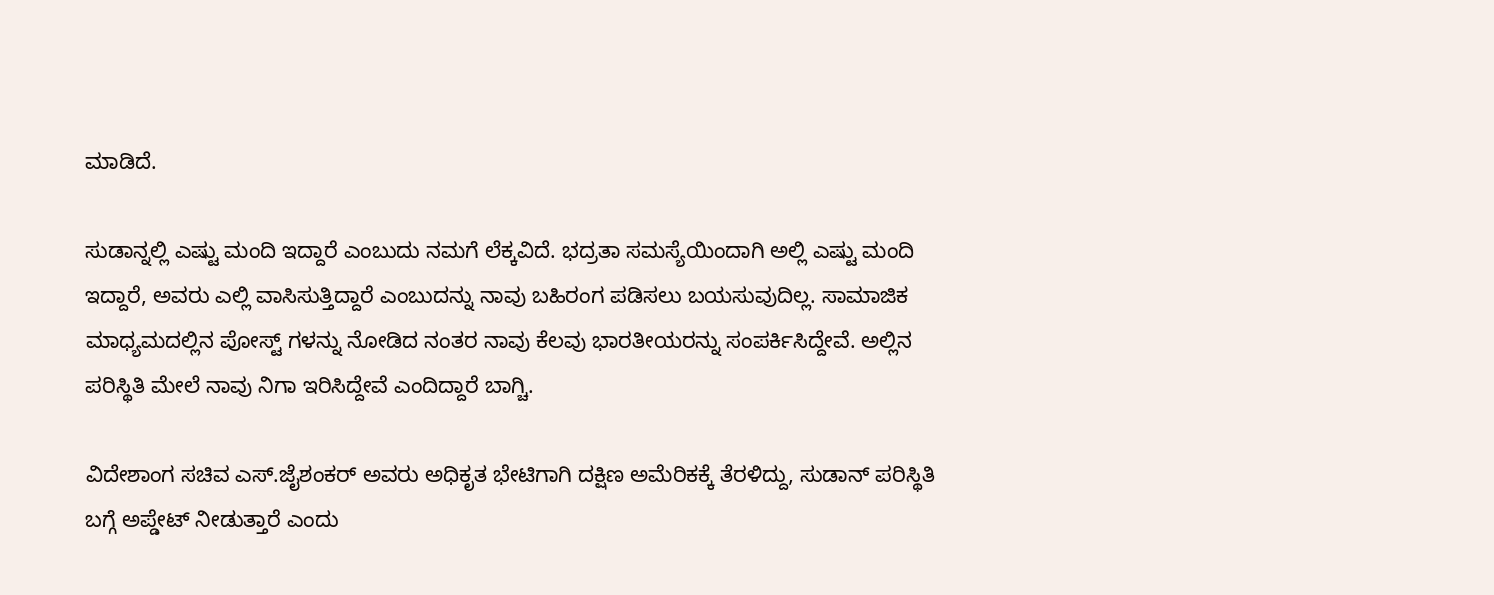ಮಾಡಿದೆ.

ಸುಡಾನ್ನಲ್ಲಿ ಎಷ್ಟು ಮಂದಿ ಇದ್ದಾರೆ ಎಂಬುದು ನಮಗೆ ಲೆಕ್ಕವಿದೆ. ಭದ್ರತಾ ಸಮಸ್ಯೆಯಿಂದಾಗಿ ಅಲ್ಲಿ ಎಷ್ಟು ಮಂದಿ ಇದ್ದಾರೆ, ಅವರು ಎಲ್ಲಿ ವಾಸಿಸುತ್ತಿದ್ದಾರೆ ಎಂಬುದನ್ನು ನಾವು ಬಹಿರಂಗ ಪಡಿಸಲು ಬಯಸುವುದಿಲ್ಲ. ಸಾಮಾಜಿಕ ಮಾಧ್ಯಮದಲ್ಲಿನ ಪೋಸ್ಟ್ ಗಳನ್ನು ನೋಡಿದ ನಂತರ ನಾವು ಕೆಲವು ಭಾರತೀಯರನ್ನು ಸಂಪರ್ಕಿಸಿದ್ದೇವೆ. ಅಲ್ಲಿನ ಪರಿಸ್ಥಿತಿ ಮೇಲೆ ನಾವು ನಿಗಾ ಇರಿಸಿದ್ದೇವೆ ಎಂದಿದ್ದಾರೆ ಬಾಗ್ಚಿ.

ವಿದೇಶಾಂಗ ಸಚಿವ ಎಸ್.ಜೈಶಂಕರ್ ಅವರು ಅಧಿಕೃತ ಭೇಟಿಗಾಗಿ ದಕ್ಷಿಣ ಅಮೆರಿಕಕ್ಕೆ ತೆರಳಿದ್ದು, ಸುಡಾನ್ ಪರಿಸ್ಥಿತಿ ಬಗ್ಗೆ ಅಪ್ಡೇಟ್ ನೀಡುತ್ತಾರೆ ಎಂದು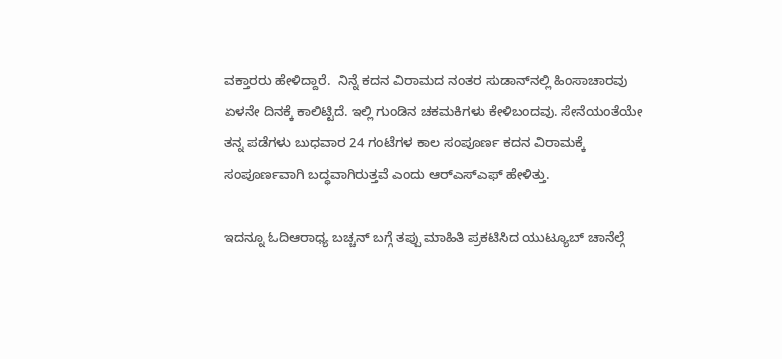ವಕ್ತಾರರು ಹೇಳಿದ್ದಾರೆ.  ನಿನ್ನೆ ಕದನ ವಿರಾಮದ ನಂತರ ಸುಡಾನ್‌ನಲ್ಲಿ ಹಿಂಸಾಚಾರವು ಏಳನೇ ದಿನಕ್ಕೆ ಕಾಲಿಟ್ಟಿದೆ. ಇಲ್ಲಿ ಗುಂಡಿನ ಚಕಮಕಿಗಳು ಕೇಳಿಬಂದವು. ಸೇನೆಯಂತೆಯೇ ತನ್ನ ಪಡೆಗಳು ಬುಧವಾರ 24 ಗಂಟೆಗಳ ಕಾಲ ಸಂಪೂರ್ಣ ಕದನ ವಿರಾಮಕ್ಕೆ ಸಂಪೂರ್ಣವಾಗಿ ಬದ್ಧವಾಗಿರುತ್ತವೆ ಎಂದು ಆರ್‌ಎಸ್‌ಎಫ್ ಹೇಳಿತ್ತು.

ಇದನ್ನೂ ಓದಿಆರಾಧ್ಯ ಬಚ್ಚನ್ ಬಗ್ಗೆ ತಪ್ಪು ಮಾಹಿತಿ ಪ್ರಕಟಿಸಿದ ಯುಟ್ಯೂಬ್ ಚಾನೆಲ್ಗೆ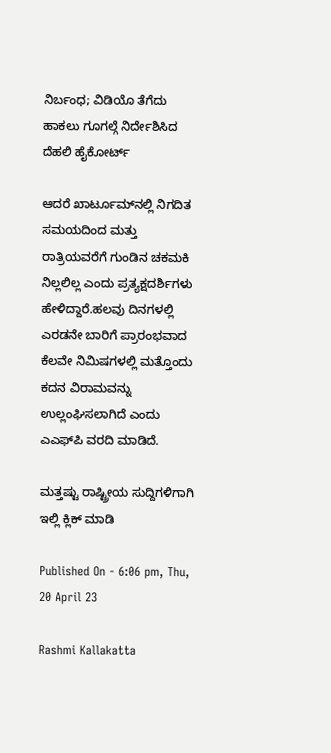ನಿರ್ಬಂಧ; ವಿಡಿಯೊ ತೆಗೆದು ಹಾಕಲು ಗೂಗಲ್ಗೆ ನಿರ್ದೇಶಿಸಿದ ದೆಹಲಿ ಹೈಕೋರ್ಟ್

ಆದರೆ ಖಾರ್ಟೂಮ್‌ನಲ್ಲಿ ನಿಗದಿತ ಸಮಯದಿಂದ ಮತ್ತು ರಾತ್ರಿಯವರೆಗೆ ಗುಂಡಿನ ಚಕಮಕಿ ನಿಲ್ಲಲಿಲ್ಲ ಎಂದು ಪ್ರತ್ಯಕ್ಷದರ್ಶಿಗಳು ಹೇಳಿದ್ದಾರೆ.ಹಲವು ದಿನಗಳಲ್ಲಿ ಎರಡನೇ ಬಾರಿಗೆ ಪ್ರಾರಂಭವಾದ ಕೆಲವೇ ನಿಮಿಷಗಳಲ್ಲಿ ಮತ್ತೊಂದು ಕದನ ವಿರಾಮವನ್ನು ಉಲ್ಲಂಘಿಸಲಾಗಿದೆ ಎಂದು ಎಎಫ್‌ಪಿ ವರದಿ ಮಾಡಿದೆ.

ಮತ್ತಷ್ಟು ರಾಷ್ಟ್ರೀಯ ಸುದ್ದಿಗಳಿಗಾಗಿ ಇಲ್ಲಿ ಕ್ಲಿಕ್ ಮಾಡಿ

Published On - 6:06 pm, Thu, 20 April 23

Rashmi Kallakatta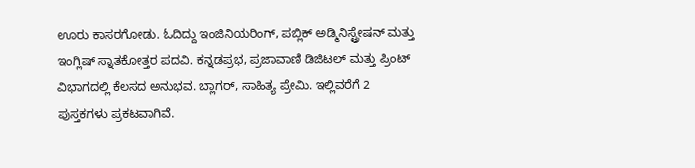ಊರು ಕಾಸರಗೋಡು. ಓದಿದ್ದು ಇಂಜಿನಿಯರಿಂಗ್, ಪಬ್ಲಿಕ್ ಅಡ್ಮಿನಿಸ್ಟ್ರೇಷನ್ ಮತ್ತು ಇಂಗ್ಲಿಷ್ ಸ್ನಾತಕೋತ್ತರ ಪದವಿ. ಕನ್ನಡಪ್ರಭ, ಪ್ರಜಾವಾಣಿ ಡಿಜಿಟಲ್ ಮತ್ತು ಪ್ರಿಂಟ್ ವಿಭಾಗದಲ್ಲಿ ಕೆಲಸದ ಅನುಭವ. ಬ್ಲಾಗರ್, ಸಾಹಿತ್ಯ ಪ್ರೇಮಿ. ಇಲ್ಲಿವರೆಗೆ 2 ಪುಸ್ತಕಗಳು ಪ್ರಕಟವಾಗಿವೆ.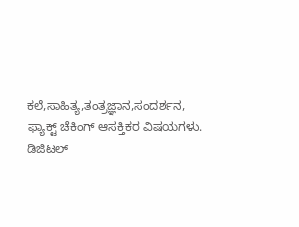ಕಲೆ,ಸಾಹಿತ್ಯ,ತಂತ್ರಜ್ಞಾನ,ಸಂದರ್ಶನ, ಫ್ಯಾಕ್ಟ್ ಚೆಕಿಂಗ್ ಆಸಕ್ತಿಕರ ವಿಷಯಗಳು. ಡಿಜಿಟಲ್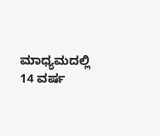ಮಾಧ್ಯಮದಲ್ಲಿ 14 ವರ್ಷ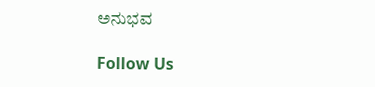ಅನುಭವ

Follow Us